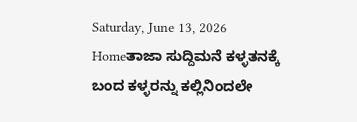Saturday, June 13, 2026
Homeತಾಜಾ ಸುದ್ದಿಮನೆ ಕಳ್ಳತನಕ್ಕೆ ಬಂದ ಕಳ್ಳರನ್ನು ಕಲ್ಲಿನಿಂದಲೇ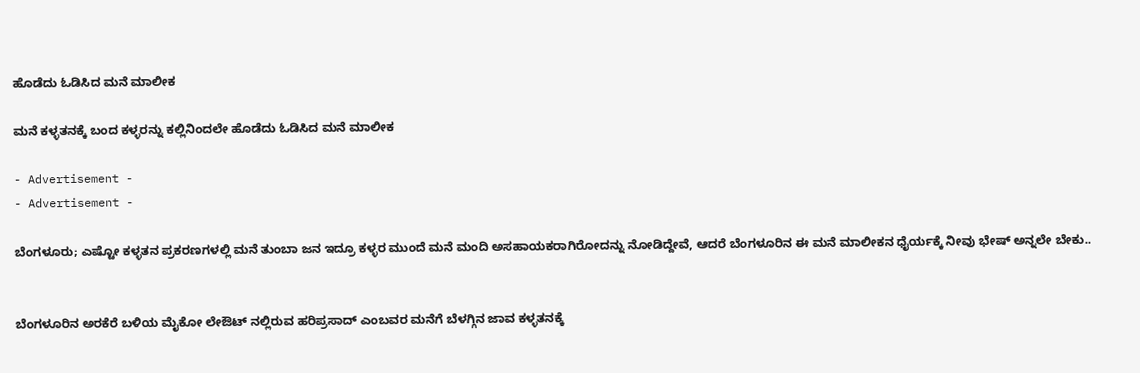ಹೊಡೆದು ಓಡಿಸಿದ ಮನೆ ಮಾಲೀಕ

ಮನೆ ಕಳ್ಳತನಕ್ಕೆ ಬಂದ ಕಳ್ಳರನ್ನು ಕಲ್ಲಿನಿಂದಲೇ ಹೊಡೆದು ಓಡಿಸಿದ ಮನೆ ಮಾಲೀಕ

- Advertisement -
- Advertisement -

ಬೆಂಗಳೂರು; ಎಷ್ಟೋ ಕಳ್ಳತನ ಪ್ರಕರಣಗಳಲ್ಲಿ ಮನೆ ತುಂಬಾ ಜನ ಇದ್ರೂ ಕಳ್ಳರ ಮುಂದೆ ಮನೆ ಮಂದಿ ಅಸಹಾಯಕರಾಗಿರೋದನ್ನು ನೋಡಿದ್ದೇವೆ, ಆದರೆ ಬೆಂಗಳೂರಿನ ಈ ಮನೆ ಮಾಲೀಕನ ಧೈರ್ಯಕ್ಕೆ ನೀವು ಭೇಷ್ ಅನ್ನಲೇ ಬೇಕು..


ಬೆಂಗಳೂರಿನ ಅರಕೆರೆ ಬಳಿಯ ಮೈಕೋ ಲೇಔಟ್ ನಲ್ಲಿರುವ ಹರಿಪ್ರಸಾದ್ ಎಂಬವರ ಮನೆಗೆ ಬೆಳಗ್ಗಿನ ಜಾವ ಕಳ್ಳತನಕ್ಕೆ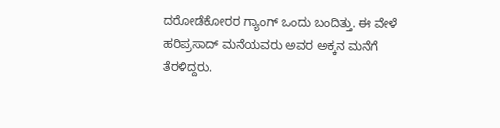ದರೋಡೆಕೋರರ ಗ್ಯಾಂಗ್ ಒಂದು ಬಂದಿತ್ತು. ಈ ವೇಳೆ ಹರಿಪ್ರಸಾದ್ ಮನೆಯವರು ಅವರ ಅಕ್ಕನ ಮನೆಗೆ ತೆರಳಿದ್ದರು.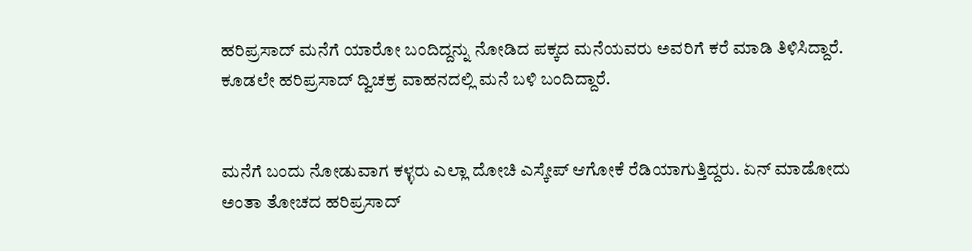ಹರಿಪ್ರಸಾದ್ ಮನೆಗೆ ಯಾರೋ ಬಂದಿದ್ದನ್ನು ನೋಡಿದ ಪಕ್ಕದ ಮನೆಯವರು ಅವರಿಗೆ ಕರೆ ಮಾಡಿ ತಿಳಿಸಿದ್ದಾರೆ. ಕೂಡಲೇ ಹರಿಪ್ರಸಾದ್ ದ್ವಿಚಕ್ರ ವಾಹನದಲ್ಲಿ ಮನೆ ಬಳಿ ಬಂದಿದ್ದಾರೆ.


ಮನೆಗೆ ಬಂದು ನೋಡುವಾಗ ಕಳ್ಳರು ಎಲ್ಲಾ ದೋಚಿ ಎಸ್ಕೇಪ್ ಆಗೋಕೆ ರೆಡಿಯಾಗುತ್ತಿದ್ದರು. ಏನ್ ಮಾಡೋದು ಅಂತಾ ತೋಚದ ಹರಿಪ್ರಸಾದ್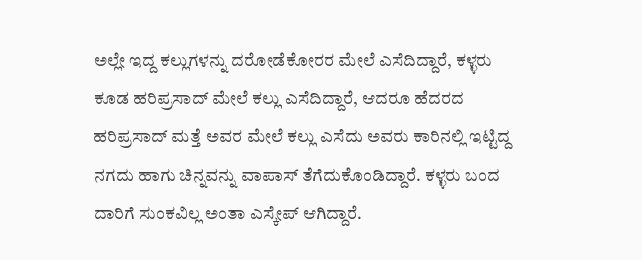ಅಲ್ಲೇ ಇದ್ದ ಕಲ್ಲುಗಳನ್ನು ದರೋಡೆಕೋರರ ಮೇಲೆ ಎಸೆದಿದ್ದಾರೆ, ಕಳ್ಳರು ಕೂಡ ಹರಿಪ್ರಸಾದ್ ಮೇಲೆ ಕಲ್ಲು ಎಸೆದಿದ್ದಾರೆ, ಆದರೂ ಹೆದರದ ಹರಿಪ್ರಸಾದ್ ಮತ್ತೆ ಅವರ ಮೇಲೆ ಕಲ್ಲು ಎಸೆದು ಅವರು ಕಾರಿನಲ್ಲಿ ಇಟ್ಟಿದ್ದ ನಗದು ಹಾಗು ಚಿನ್ನವನ್ನು ವಾಪಾಸ್ ತೆಗೆದುಕೊಂಡಿದ್ದಾರೆ. ಕಳ್ಳರು ಬಂದ ದಾರಿಗೆ ಸುಂಕವಿಲ್ಲ ಅಂತಾ ಎಸ್ಕೇಪ್ ಆಗಿದ್ದಾರೆ.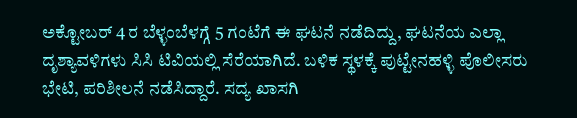ಅಕ್ಟೋಬರ್ 4 ರ ಬೆಳ್ಳಂಬೆಳಗ್ಗೆ 5 ಗಂಟೆಗೆ ಈ ಘಟನೆ ನಡೆದಿದ್ದು, ಘಟನೆಯ ಎಲ್ಲಾ ದೃಶ್ಯಾವಳಿಗಳು ಸಿಸಿ ಟಿವಿಯಲ್ಲಿ ಸೆರೆಯಾಗಿದೆ. ಬಳಿಕ ಸ್ಥಳಕ್ಕೆ ಪುಟ್ಟೇನಹಳ್ಳಿ ಪೊಲೀಸರು ಭೇಟಿ, ಪರಿಶೀಲನೆ ನಡೆಸಿದ್ದಾರೆ. ಸದ್ಯ ಖಾಸಗಿ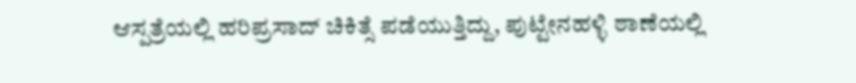ಆಸ್ಪತ್ರೆಯಲ್ಲಿ ಹರಿಪ್ರಸಾದ್ ಚಿಕಿತ್ಸೆ ಪಡೆಯುತ್ತಿದ್ದು, ಪುಟ್ಟೇನಹಳ್ಳಿ ಠಾಣೆಯಲ್ಲಿ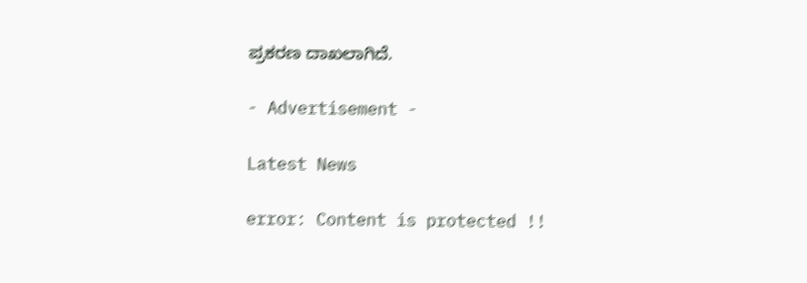ಪ್ರಕರಣ ದಾಖಲಾಗಿದೆ.

- Advertisement -

Latest News

error: Content is protected !!